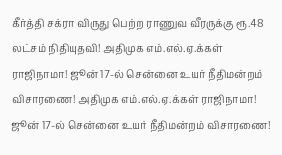கீர்த்தி சக்ரா விருது பெற்ற ராணுவ வீரருக்கு ரூ.48 லட்சம் நிதியுதவி! அதிமுக எம்.எல்.ஏ.க்கள் ராஜிநாமா! ஜூன் 17-ல் சென்னை உயர் நீதிமன்றம் விசாரணை! அதிமுக எம்.எல்.ஏ.க்கள் ராஜிநாமா! ஜூன் 17-ல் சென்னை உயர் நீதிமன்றம் விசாரணை!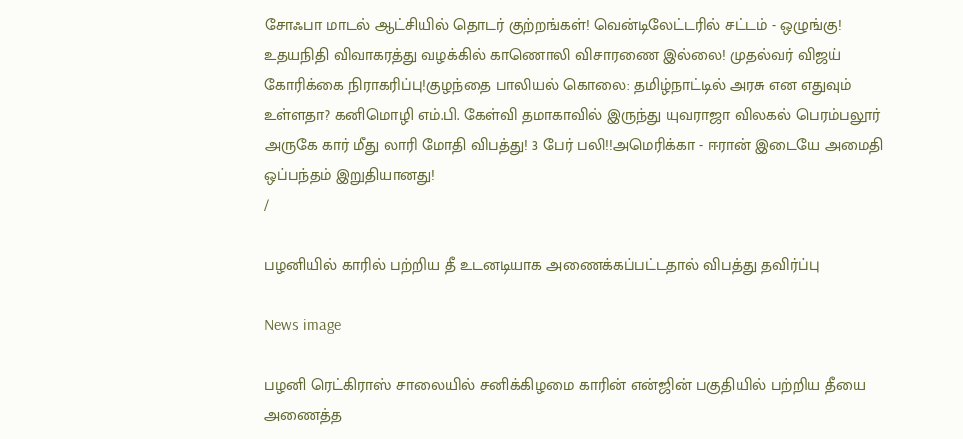சோஃபா மாடல் ஆட்சியில் தொடர் குற்றங்கள்! வென்டிலேட்டரில் சட்டம் - ஒழுங்கு! உதயநிதி விவாகரத்து வழக்கில் காணொலி விசாரணை இல்லை! முதல்வர் விஜய் கோரிக்கை நிராகரிப்பு!குழந்தை பாலியல் கொலை: தமிழ்நாட்டில் அரசு என எதுவும் உள்ளதா? கனிமொழி எம்.பி. கேள்வி தமாகாவில் இருந்து யுவராஜா விலகல் பெரம்பலூர் அருகே கார் மீது லாரி மோதி விபத்து! 3 பேர் பலி!!அமெரிக்கா - ஈரான் இடையே அமைதி ஒப்பந்தம் இறுதியானது!
/

பழனியில் காரில் பற்றிய தீ உடனடியாக அணைக்கப்பட்டதால் விபத்து தவிர்ப்பு

News image

பழனி ரெட்கிராஸ் சாலையில் சனிக்கிழமை காரின் என்ஜின் பகுதியில் பற்றிய தீயை அணைத்த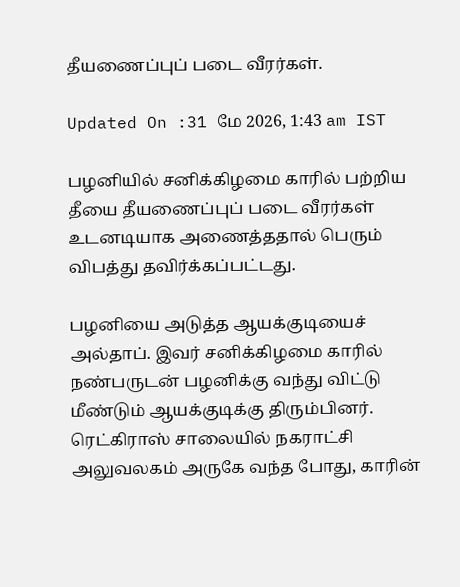தீயணைப்புப் படை வீரர்கள்.

Updated On :31 மே 2026, 1:43 am IST

பழனியில் சனிக்கிழமை காரில் பற்றிய தீயை தீயணைப்புப் படை வீரர்கள் உடனடியாக அணைத்ததால் பெரும் விபத்து தவிர்க்கப்பட்டது.

பழனியை அடுத்த ஆயக்குடியைச் அல்தாப். இவர் சனிக்கிழமை காரில் நண்பருடன் பழனிக்கு வந்து விட்டு மீண்டும் ஆயக்குடிக்கு திரும்பினர். ரெட்கிராஸ் சாலையில் நகராட்சி அலுவலகம் அருகே வந்த போது, காரின்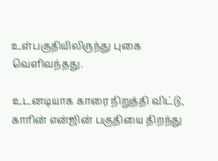உள்பகுதியிலிருந்து புகை வெளிவந்தது.

உடனடியாக காரை நிறுத்தி விட்டு, காரின் என்ஜின் பகுதியை திறந்து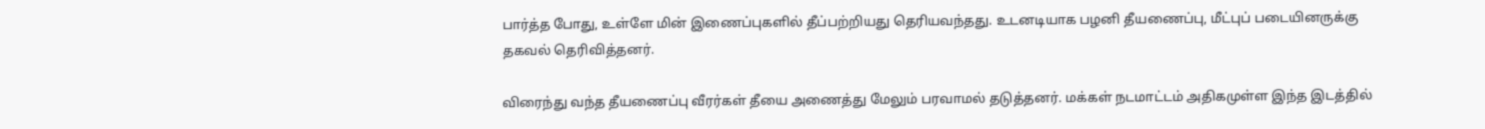பார்த்த போது, உள்ளே மின் இணைப்புகளில் தீப்பற்றியது தெரியவந்தது. உடனடியாக பழனி தீயணைப்பு, மீட்புப் படையினருக்கு தகவல் தெரிவித்தனர்.

விரைந்து வந்த தீயணைப்பு வீரர்கள் தீயை அணைத்து மேலும் பரவாமல் தடுத்தனர். மக்கள் நடமாட்டம் அதிகமுள்ள இந்த இடத்தில்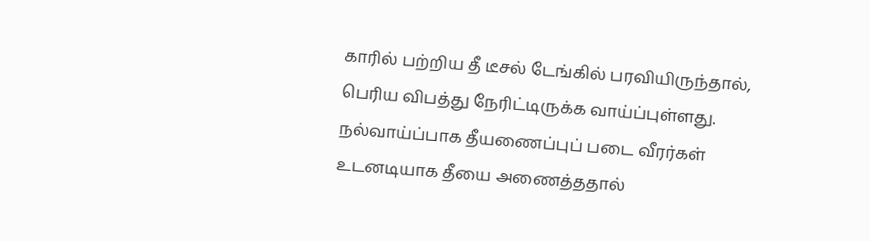காரில் பற்றிய தீ டீசல் டேங்கில் பரவியிருந்தால், பெரிய விபத்து நேரிட்டிருக்க வாய்ப்புள்ளது. நல்வாய்ப்பாக தீயணைப்புப் படை வீரர்கள் உடனடியாக தீயை அணைத்ததால்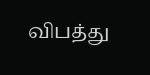விபத்து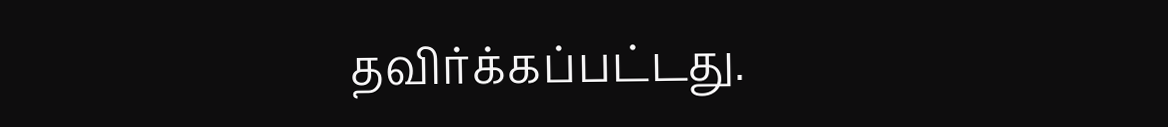தவிர்க்கப்பட்டது.